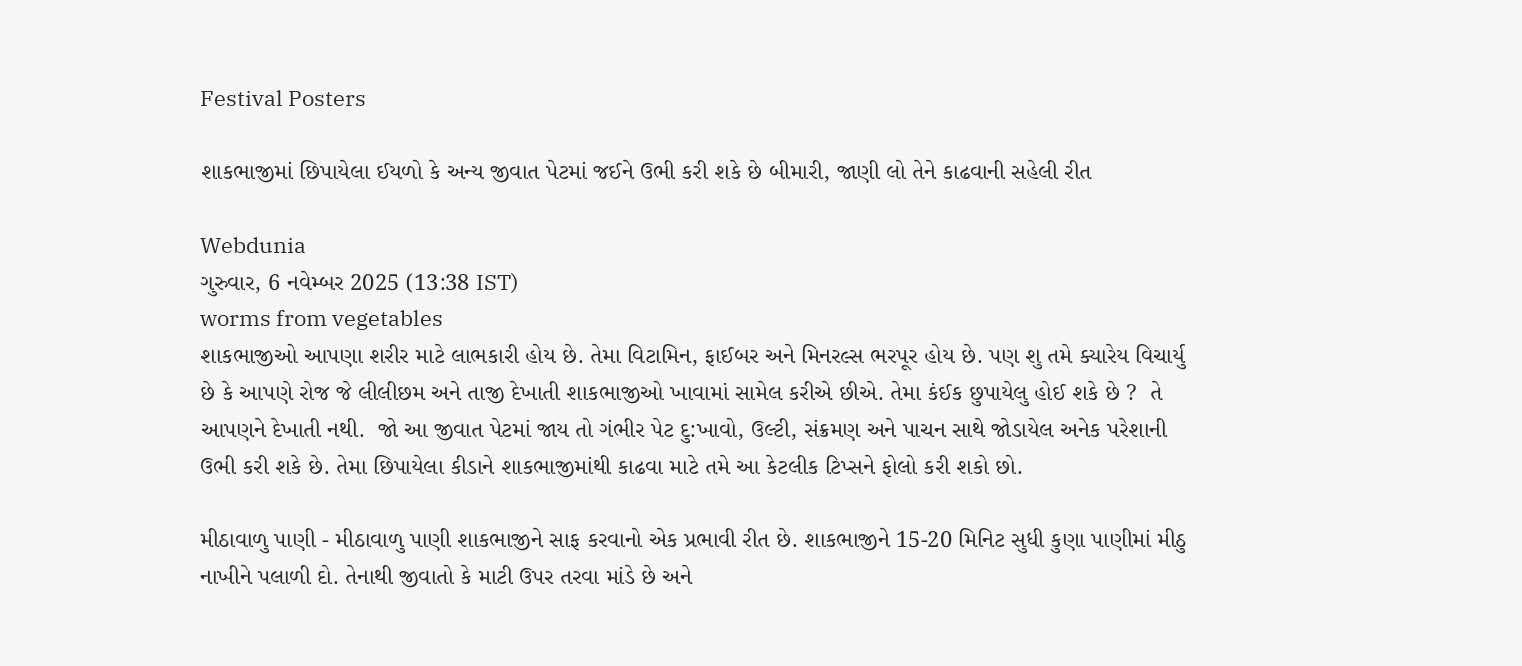Festival Posters

શાકભાજીમાં છિપાયેલા ઈયળો કે અન્ય જીવાત પેટમાં જઈને ઉભી કરી શકે છે બીમારી, જાણી લો તેને કાઢવાની સહેલી રીત

Webdunia
ગુરુવાર, 6 નવેમ્બર 2025 (13:38 IST)
worms from vegetables
શાકભાજીઓ આપણા શરીર માટે લાભકારી હોય છે. તેમા વિટામિન, ફાઈબર અને મિનરલ્સ ભરપૂર હોય છે. પણ શુ તમે ક્યારેય વિચાર્યુ છે કે આપણે રોજ જે લીલીછમ અને તાજી દેખાતી શાકભાજીઓ ખાવામાં સામેલ કરીએ છીએ. તેમા કંઈક છુપાયેલુ હોઈ શકે છે ?  તે આપણને દેખાતી નથી.  જો આ જીવાત પેટમાં જાય તો ગંભીર પેટ દુ:ખાવો, ઉલ્ટી, સંક્રમણ અને પાચન સાથે જોડાયેલ અનેક પરેશાની ઉભી કરી શકે છે. તેમા છિપાયેલા કીડાને શાકભાજીમાંથી કાઢવા માટે તમે આ કેટલીક ટિપ્સને ફોલો કરી શકો છો.

મીઠાવાળુ પાણી - મીઠાવાળુ પાણી શાકભાજીને સાફ કરવાનો એક પ્રભાવી રીત છે. શાકભાજીને 15-20 મિનિટ સુધી કુણા પાણીમાં મીઠુ નાખીને પલાળી દો. તેનાથી જીવાતો કે માટી ઉપર તરવા માંડે છે અને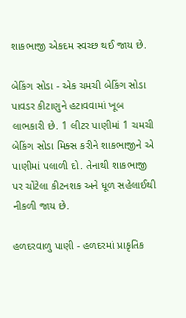શાકભાજી એકદમ સ્વચ્છ થઈ જાય છે.

બેકિંગ સોડા - એક ચમચી બેકિંગ સોડા પાવડર કીટાણુને હટાવવામાં ખૂબ લાભકારી છે. 1 લીટર પાણીમાં 1 ચમચી બેકિંગ સોડા મિક્સ કરીને શાકભાજીને એ પાણીમાં પલાળી દો. તેનાથી શાકભાજી પર ચોંટેલા કીટનશક અને ધૂળ સહેલાઈથી નીકળી જાય છે.

હળદરવાળુ પાણી - હળદરમાં પ્રાકૃતિક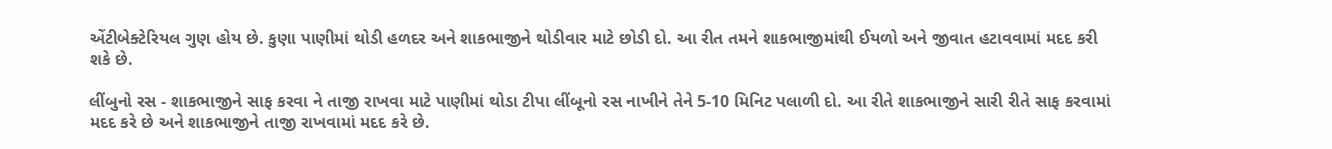એંટીબેક્ટેરિયલ ગુણ હોય છે. કુણા પાણીમાં થોડી હળદર અને શાકભાજીને થોડીવાર માટે છોડી દો. આ રીત તમને શાકભાજીમાંથી ઈયળો અને જીવાત હટાવવામાં મદદ કરી શકે છે.

લીંબુનો રસ - શાકભાજીને સાફ કરવા ને તાજી રાખવા માટે પાણીમાં થોડા ટીપા લીંબૂનો રસ નાખીને તેને 5-10 મિનિટ પલાળી દો. આ રીતે શાકભાજીને સારી રીતે સાફ કરવામાં મદદ કરે છે અને શાકભાજીને તાજી રાખવામાં મદદ કરે છે.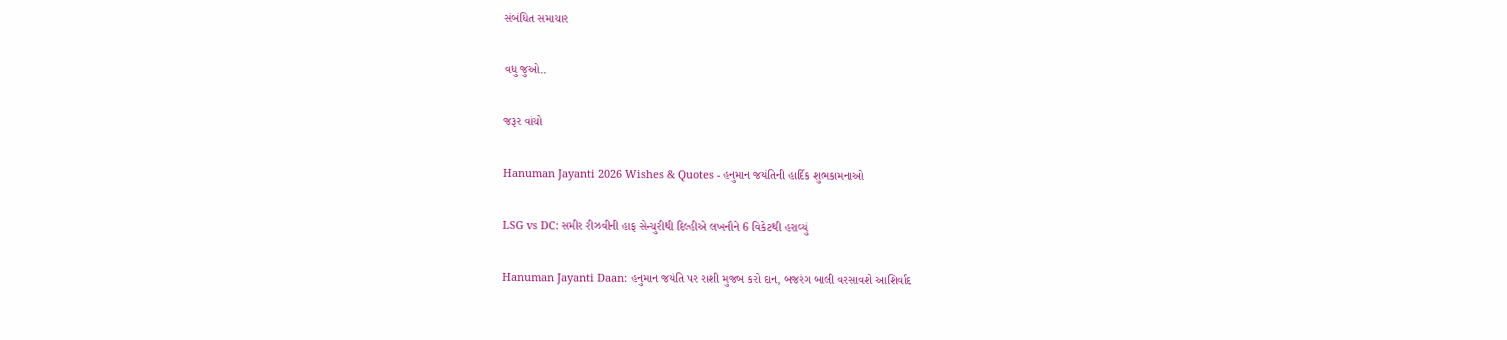સંબંધિત સમાચાર

વધુ જુઓ..

જરૂર વાંચો

Hanuman Jayanti 2026 Wishes & Quotes - હનુમાન જયંતિની હાર્દિક શુભકામનાઓ

LSG vs DC: સમીર રીઝવીની હાફ સેન્ચુરીથી દિલ્હીએ લખનૌને 6 વિકેટથી હરાવ્યું

Hanuman Jayanti Daan: હનુમાન જયંતિ પર રાશી મુજબ કરો દાન, બજરંગ બાલી વરસાવશે આશિર્વાદ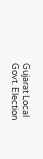Gujarat Local Govt. Election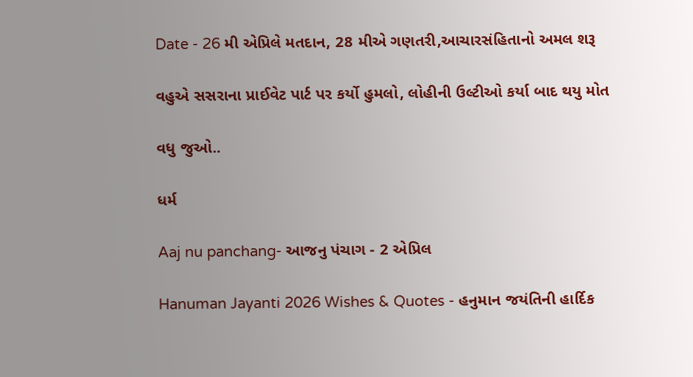Date - 26 મી એપ્રિલે મતદાન, 28 મીએ ગણતરી,આચારસંહિતાનો અમલ શરૂ

વહુએ સસરાના પ્રાઈવેટ પાર્ટ પર કર્યો હુમલો, લોહીની ઉલ્ટીઓ કર્યા બાદ થયુ મોત

વધુ જુઓ..

ધર્મ

Aaj nu panchang- આજનુ પંચાગ - 2 એપ્રિલ

Hanuman Jayanti 2026 Wishes & Quotes - હનુમાન જયંતિની હાર્દિક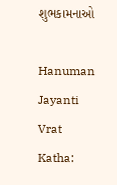શુભકામનાઓ

Hanuman Jayanti Vrat Katha: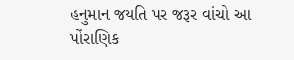હનુમાન જયતિ પર જરૂર વાંચો આ પોંરાણિક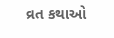વ્રત કથાઓ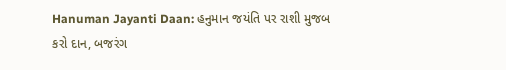Hanuman Jayanti Daan: હનુમાન જયંતિ પર રાશી મુજબ કરો દાન, બજરંગ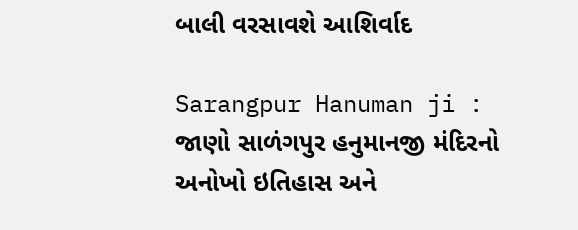બાલી વરસાવશે આશિર્વાદ

Sarangpur Hanuman ji : જાણો સાળંગપુર હનુમાનજી મંદિરનો અનોખો ઇતિહાસ અને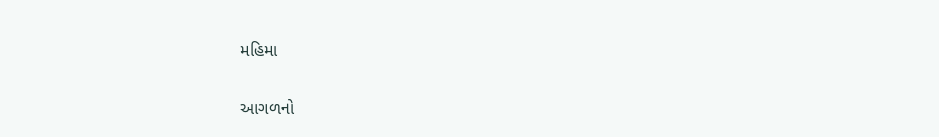મહિમા

આગળનો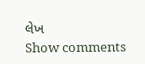લેખ
Show comments